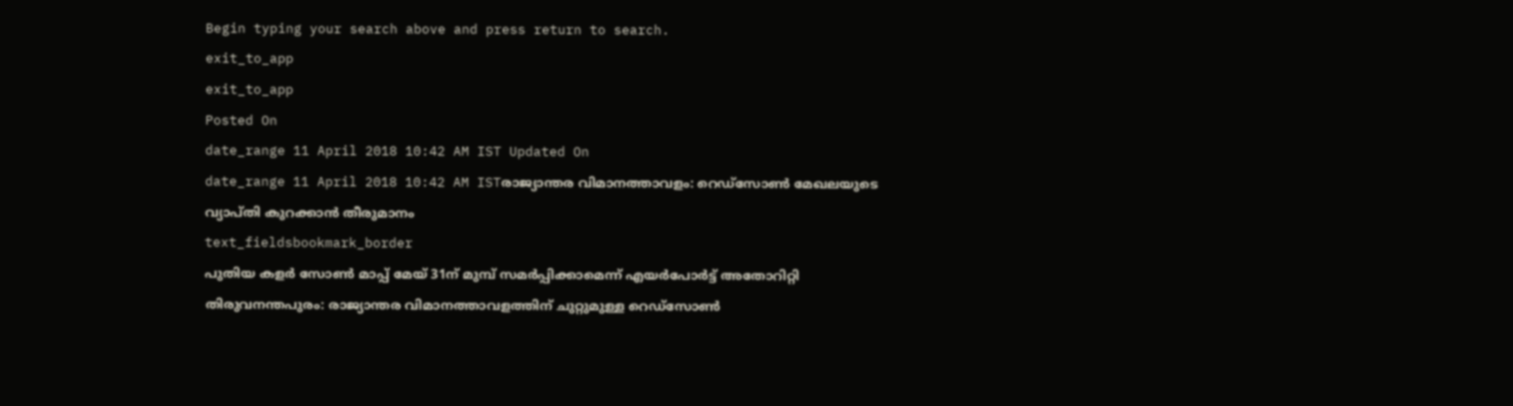Begin typing your search above and press return to search.
exit_to_app
exit_to_app
Posted On
date_range 11 April 2018 10:42 AM IST Updated On
date_range 11 April 2018 10:42 AM ISTരാജ്യാന്തര വിമാനത്താവളം: റെഡ്സോൺ മേഖലയുടെ വ്യാപ്തി കുറക്കാൻ തീരുമാനം
text_fieldsbookmark_border
പുതിയ കളർ സോൺ മാപ്പ് മേയ് 31ന് മുമ്പ് സമർപ്പിക്കാമെന്ന് എയർപോർട്ട് അതോറിറ്റി തിരുവനന്തപുരം: രാജ്യാന്തര വിമാനത്താവളത്തിന് ചുറ്റുമുള്ള റെഡ്സോൺ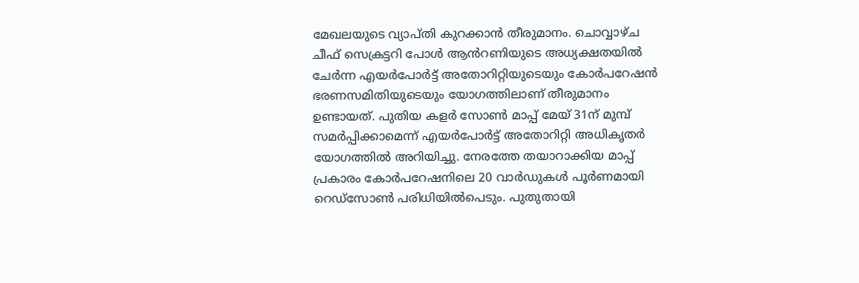മേഖലയുടെ വ്യാപ്തി കുറക്കാൻ തീരുമാനം. ചൊവ്വാഴ്ച ചീഫ് സെക്രട്ടറി പോൾ ആൻറണിയുടെ അധ്യക്ഷതയിൽ ചേർന്ന എയർപോർട്ട് അതോറിറ്റിയുടെയും കോർപറേഷൻ ഭരണസമിതിയുടെയും യോഗത്തിലാണ് തീരുമാനം ഉണ്ടായത്. പുതിയ കളർ സോൺ മാപ്പ് മേയ് 31ന് മുമ്പ് സമർപ്പിക്കാമെന്ന് എയർപോർട്ട് അതോറിറ്റി അധികൃതർ യോഗത്തിൽ അറിയിച്ചു. നേരത്തേ തയാറാക്കിയ മാപ്പ് പ്രകാരം കോർപറേഷനിലെ 20 വാർഡുകൾ പൂർണമായി റെഡ്സോൺ പരിധിയിൽപെടും. പുതുതായി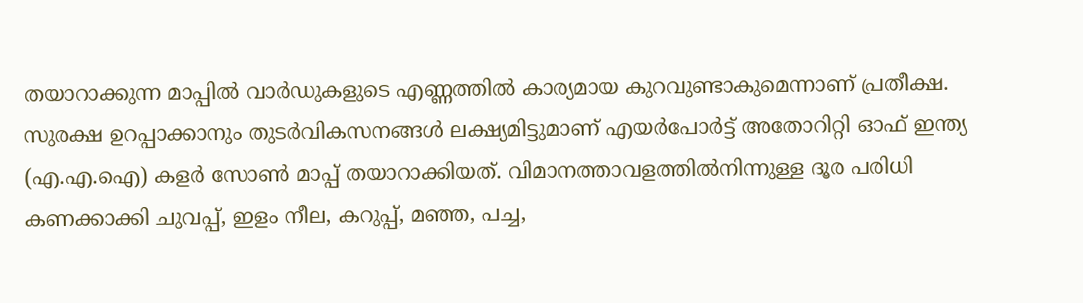തയാറാക്കുന്ന മാപ്പിൽ വാർഡുകളുടെ എണ്ണത്തിൽ കാര്യമായ കുറവുണ്ടാകുമെന്നാണ് പ്രതീക്ഷ. സുരക്ഷ ഉറപ്പാക്കാനും തുടർവികസനങ്ങൾ ലക്ഷ്യമിട്ടുമാണ് എയർപോർട്ട് അതോറിറ്റി ഓഫ് ഇന്ത്യ (എ.എ.ഐ) കളർ സോൺ മാപ്പ് തയാറാക്കിയത്. വിമാനത്താവളത്തിൽനിന്നുള്ള ദൂര പരിധി കണക്കാക്കി ചുവപ്പ്, ഇളം നീല, കറുപ്പ്, മഞ്ഞ, പച്ച,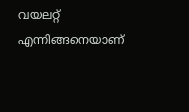വയലറ്റ് എന്നിങ്ങനെയാണ്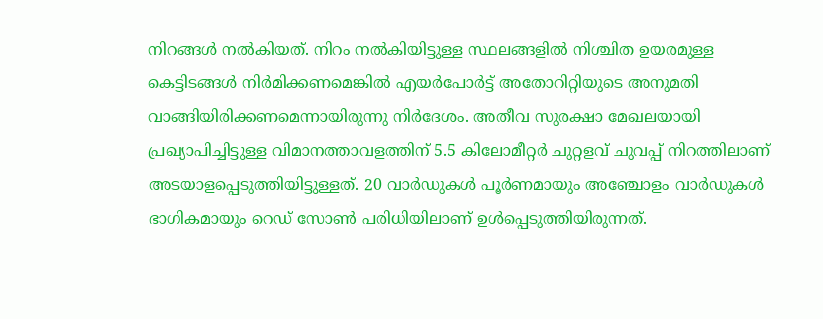നിറങ്ങൾ നൽകിയത്. നിറം നൽകിയിട്ടുള്ള സ്ഥലങ്ങളിൽ നിശ്ചിത ഉയരമുള്ള കെട്ടിടങ്ങൾ നിർമിക്കണമെങ്കിൽ എയർപോർട്ട് അതോറിറ്റിയുടെ അനുമതി വാങ്ങിയിരിക്കണമെന്നായിരുന്നു നിർദേശം. അതീവ സുരക്ഷാ മേഖലയായി പ്രഖ്യാപിച്ചിട്ടുള്ള വിമാനത്താവളത്തിന് 5.5 കിലോമീറ്റർ ചുറ്റളവ് ചുവപ്പ് നിറത്തിലാണ് അടയാളപ്പെടുത്തിയിട്ടുള്ളത്. 20 വാർഡുകൾ പൂർണമായും അഞ്ചോളം വാർഡുകൾ ഭാഗികമായും റെഡ് സോൺ പരിധിയിലാണ് ഉൾപ്പെടുത്തിയിരുന്നത്.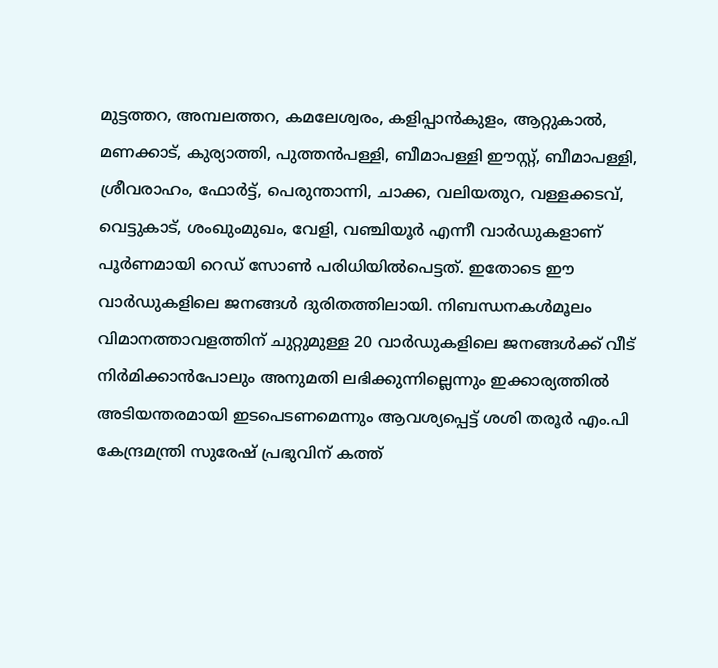മുട്ടത്തറ, അമ്പലത്തറ, കമലേശ്വരം, കളിപ്പാൻകുളം, ആറ്റുകാൽ, മണക്കാട്, കുര്യാത്തി, പുത്തൻപള്ളി, ബീമാപള്ളി ഈസ്റ്റ്, ബീമാപള്ളി, ശ്രീവരാഹം, ഫോർട്ട്, പെരുന്താന്നി, ചാക്ക, വലിയതുറ, വള്ളക്കടവ്, വെട്ടുകാട്, ശംഖുംമുഖം, വേളി, വഞ്ചിയൂർ എന്നീ വാർഡുകളാണ് പൂർണമായി റെഡ് സോൺ പരിധിയിൽപെട്ടത്. ഇതോടെ ഈ വാർഡുകളിലെ ജനങ്ങൾ ദുരിതത്തിലായി. നിബന്ധനകൾമൂലം വിമാനത്താവളത്തിന് ചുറ്റുമുള്ള 20 വാർഡുകളിലെ ജനങ്ങൾക്ക് വീട് നിർമിക്കാൻപോലും അനുമതി ലഭിക്കുന്നില്ലെന്നും ഇക്കാര്യത്തിൽ അടിയന്തരമായി ഇടപെടണമെന്നും ആവശ്യപ്പെട്ട് ശശി തരൂർ എം.പി കേന്ദ്രമന്ത്രി സുരേഷ് പ്രഭുവിന് കത്ത്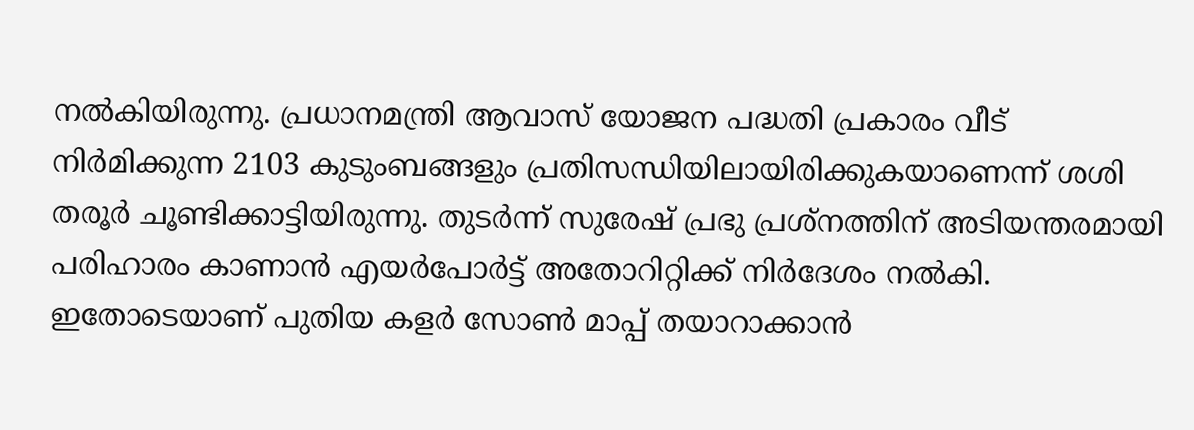നൽകിയിരുന്നു. പ്രധാനമന്ത്രി ആവാസ് യോജന പദ്ധതി പ്രകാരം വീട് നിർമിക്കുന്ന 2103 കുടുംബങ്ങളും പ്രതിസന്ധിയിലായിരിക്കുകയാണെന്ന് ശശി തരൂർ ചൂണ്ടിക്കാട്ടിയിരുന്നു. തുടർന്ന് സുരേഷ് പ്രഭു പ്രശ്നത്തിന് അടിയന്തരമായി പരിഹാരം കാണാൻ എയർപോർട്ട് അതോറിറ്റിക്ക് നിർദേശം നൽകി. ഇതോടെയാണ് പുതിയ കളർ സോൺ മാപ്പ് തയാറാക്കാൻ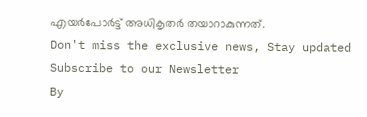എയർപോർട്ട് അധികൃതർ തയാറാകുന്നത്.
Don't miss the exclusive news, Stay updated
Subscribe to our Newsletter
By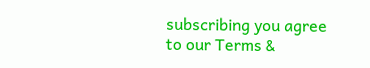subscribing you agree to our Terms &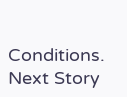Conditions.
Next Story